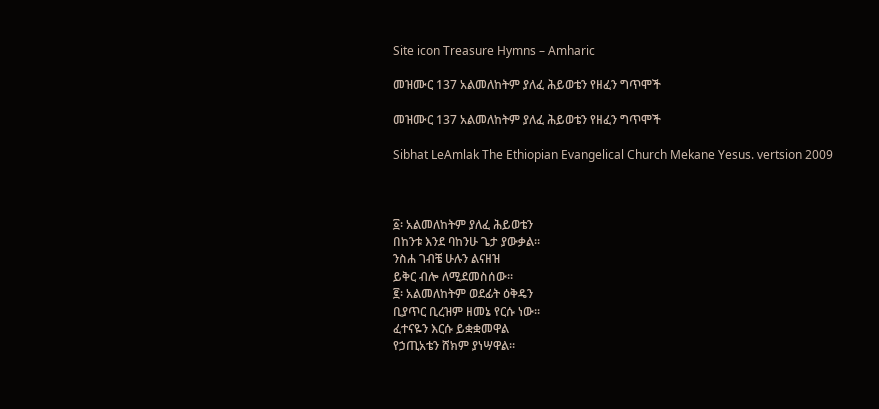Site icon Treasure Hymns – Amharic

መዝሙር 137 አልመለከትም ያለፈ ሕይወቴን የዘፈን ግጥሞች

መዝሙር 137 አልመለከትም ያለፈ ሕይወቴን የዘፈን ግጥሞች

Sibhat LeAmlak The Ethiopian Evangelical Church Mekane Yesus. vertsion 2009



፩፡ አልመለከትም ያለፈ ሕይወቴን
በከንቱ እንደ ባከንሁ ጌታ ያውቃል።
ንስሐ ገብቼ ሁሉን ልናዘዝ
ይቅር ብሎ ለሚደመስሰው።
፪፡ አልመለከትም ወደፊት ዕቅዴን
ቢያጥር ቢረዝም ዘመኔ የርሱ ነው።
ፈተናዬን እርሱ ይቋቋመዋል
የኃጢአቴን ሸክም ያነሣዋል።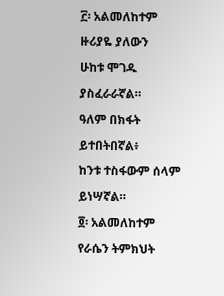፫፡ አልመለከተም ዙሪያዬ ያለውን
ሁከቱ ሞገዱ ያስፈራራኛል።
ዓለም በክፋት ይተበትበኛል፥
ከንቱ ተስፋውም ሰላም ይነሣኛል።
፬፡ አልመለከተም የራሴን ትምክህት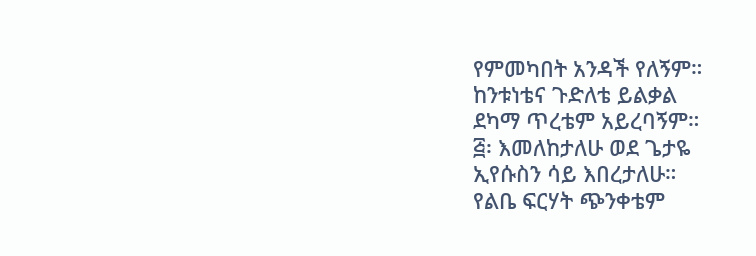የምመካበት አንዳች የለኝም።
ከንቱነቴና ጉድለቴ ይልቃል
ደካማ ጥረቴም አይረባኝም።
፭፡ እመለከታለሁ ወደ ጌታዬ
ኢየሱስን ሳይ እበረታለሁ።
የልቤ ፍርሃት ጭንቀቴም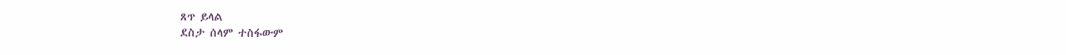ጸጥ ይላል
ደስታ ሰላም ተስፋውም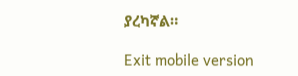ያረካኛል።

Exit mobile version